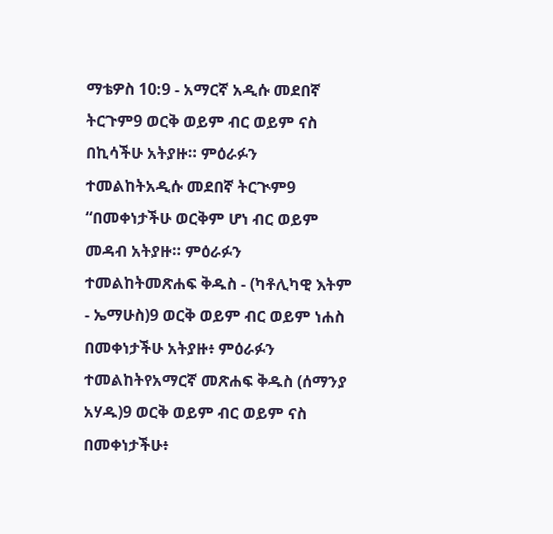ማቴዎስ 10:9 - አማርኛ አዲሱ መደበኛ ትርጉም9 ወርቅ ወይም ብር ወይም ናስ በኪሳችሁ አትያዙ። ምዕራፉን ተመልከትአዲሱ መደበኛ ትርጒም9 “በመቀነታችሁ ወርቅም ሆነ ብር ወይም መዳብ አትያዙ። ምዕራፉን ተመልከትመጽሐፍ ቅዱስ - (ካቶሊካዊ እትም - ኤማሁስ)9 ወርቅ ወይም ብር ወይም ነሐስ በመቀነታችሁ አትያዙ፥ ምዕራፉን ተመልከትየአማርኛ መጽሐፍ ቅዱስ (ሰማንያ አሃዱ)9 ወርቅ ወይም ብር ወይም ናስ በመቀነታችሁ፥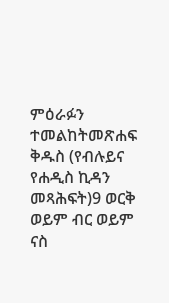ምዕራፉን ተመልከትመጽሐፍ ቅዱስ (የብሉይና የሐዲስ ኪዳን መጻሕፍት)9 ወርቅ ወይም ብር ወይም ናስ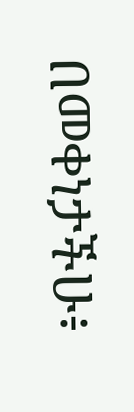በመቀነታችሁ፥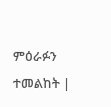ምዕራፉን ተመልከት |